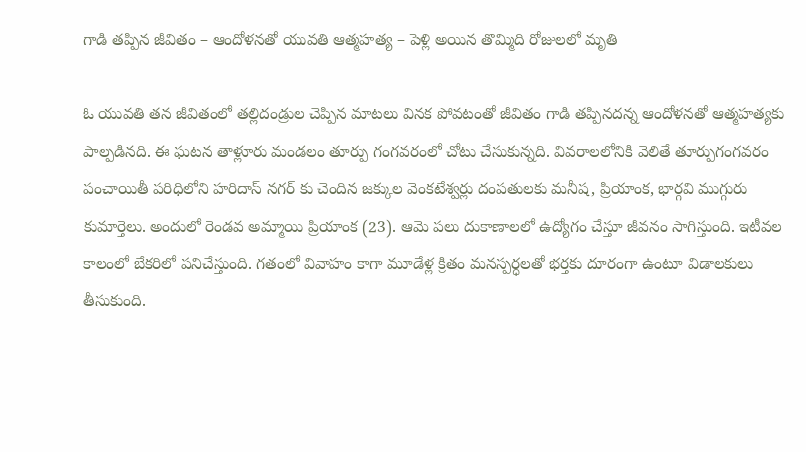గాడి తప్పిన జీవితం – ఆందోళనతో యువతి ఆత్మహత్య – పెళ్లి అయిన తొమ్మిది రోజులలో మృతి

ఓ యువతి తన జీవితంలో తల్లిదండ్రుల చెప్పిన మాటలు వినక పోవటంతో జీవితం గాడి తప్పినదన్న ఆందోళనతో ఆత్మహత్యకు పాల్పడినది. ఈ ఘటన తాళ్లూరు మండలం తూర్పు గంగవరంలో చోటు చేసుకున్నది. వివరాలలోనికి వెలితే తూర్పుగంగవరం పంచాయితీ పరిధిలోని హరిదాస్ నగర్ కు చెందిన జక్కుల వెంకటేశ్వర్లు దంపతులకు మనీష, ప్రియాంక, భార్గవి ముగ్గురు కుమార్తెలు. అందులో రెండవ అమ్మాయి ప్రియాంక (23). ఆమె పలు దుకాణాలలో ఉద్యోగం చేస్తూ జీవనం సాగిస్తుంది. ఇటీవల కాలంలో బేకరిలో పనిచేస్తుంది. గతంలో వివాహం కాగా మూడేళ్ల క్రితం మనస్పర్ధలతో భర్తకు దూరంగా ఉంటూ విడాలకులు తీసుకుంది.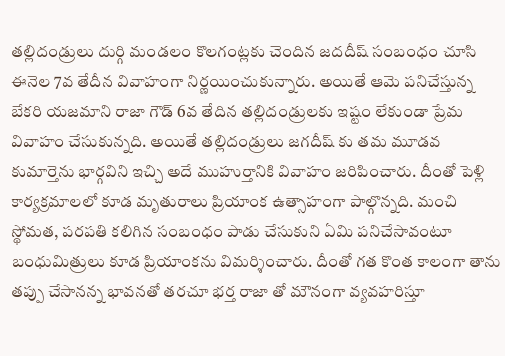తల్లిదండ్రులు దుర్గి మండలం కొలగంట్లకు చెందిన జదదీష్ సంబంధం చూసి ఈనెల 7వ తేదీన వివాహంగా నిర్ణయించుకున్నారు. అయితే ఆమె పనిచేస్తున్న బేకరి యజమాని రాజా గౌడ్ 6వ తేదిన తల్లిదండ్రులకు ఇష్టం లేకుండా ప్రేమ వివాహం చేసుకున్నది. అయితే తల్లిదండ్రులు జగదీష్ కు తమ మూడవ కుమార్తెను భార్గవిని ఇచ్చి అదే ముహుర్తానికి వివాహం జరిపించారు. దీంతో పెళ్లి కార్యక్రమాలలో కూడ మృతురాలు ప్రియాంక ఉత్సాహంగా పాల్గొన్నది. మంచి స్థోమత, పరపతి కలిగిన సంబంధం పాడు చేసుకుని ఏమి పనిచేసావంటూ బంధుమిత్రులు కూడ ప్రియాంకను విమర్శించారు. దీంతో గత కొంత కాలంగా తాను తప్పు చేసానన్న భావనతో తరచూ భర్త రాజా తో మౌనంగా వ్యవహరిస్తూ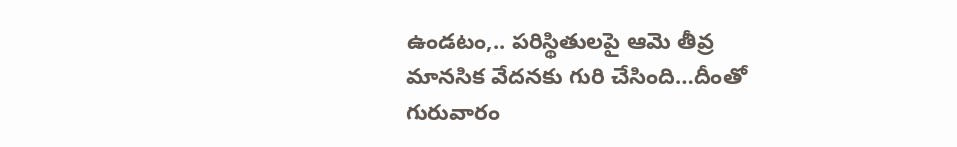ఉండటం,.. పరిస్థితులపై ఆమె తీవ్ర మానసిక వేదనకు గురి చేసింది…దీంతో గురువారం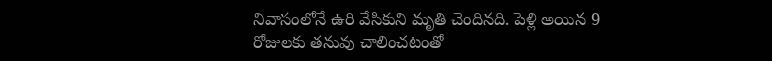నివాసంలోనే ఉరి వేసికుని మృతి చెందినది. పెళ్లి అయిన 9 రోజులకు తనువు చాలించటంతో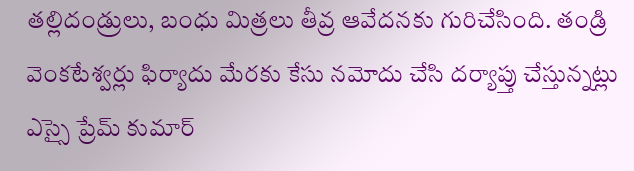తల్లిదండ్రులు, బంధు మిత్రలు తీవ్ర ఆవేదనకు గురిచేసింది. తండ్రి వెంకటేశ్వర్లు ఫిర్యాదు మేరకు కేసు నమోదు చేసి దర్యాప్తు చేస్తున్నట్లు ఎస్సై ప్రేమ్ కుమార్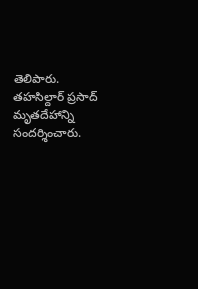తెలిపారు. తహసిల్దార్ ప్రసాద్ మృతదేహాన్ని సందర్శించారు.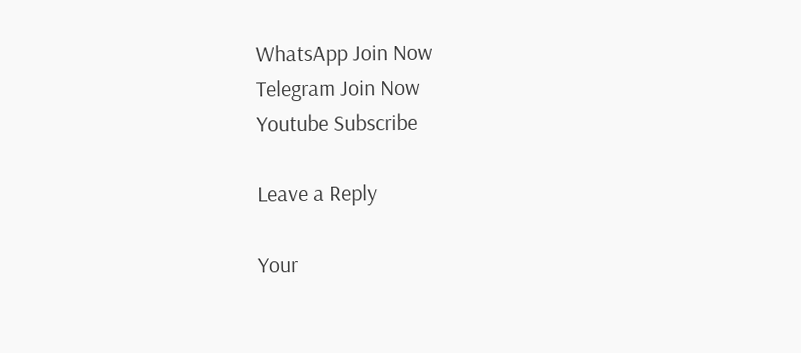WhatsApp Join Now
Telegram Join Now
Youtube Subscribe

Leave a Reply

Your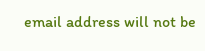email address will not be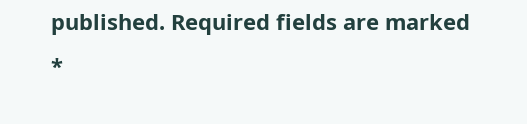published. Required fields are marked *